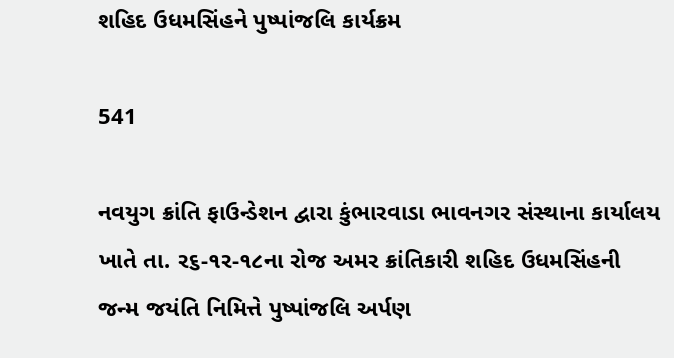શહિદ ઉધમસિંહને પુષ્પાંજલિ કાર્યક્રમ

541

નવયુગ ક્રાંતિ ફાઉન્ડેશન દ્વારા કુંભારવાડા ભાવનગર સંસ્થાના કાર્યાલય ખાતે તા. ર૬-૧ર-૧૮ના રોજ અમર ક્રાંતિકારી શહિદ ઉધમસિંહની જન્મ જયંતિ નિમિત્તે પુષ્પાંજલિ અર્પણ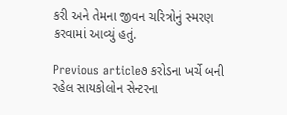કરી અને તેમના જીવન ચરિત્રોનું સ્મરણ કરવામાં આવ્યું હતું.

Previous article૭ કરોડના ખર્ચે બની રહેલ સાયકોલોન સેન્ટરના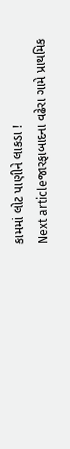કામમાં લોટ પાણીને લાકડા !
Next articleજારફાબાદના વઢેરા ગામે પ્રાથમિક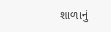શાળાનું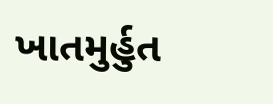ખાતમુર્હુત